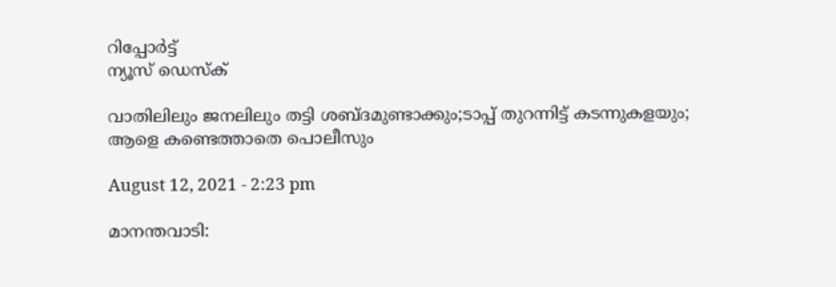റിപ്പോര്‍ട്ട്
ന്യൂസ് ഡെസ്ക്

വാതിലിലും ജനലിലും തട്ടി ശബ്ദമുണ്ടാക്കും;ടാപ്പ് തുറന്നിട്ട് കടന്നുകളയും; ആളെ കണ്ടെത്താതെ പൊലീസും

August 12, 2021 - 2:23 pm

മാനന്തവാടി: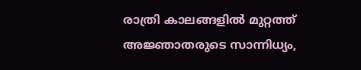രാത്രി കാലങ്ങളില്‍ മുറ്റത്ത് അജ്ഞാതരുടെ സാന്നിധ്യം,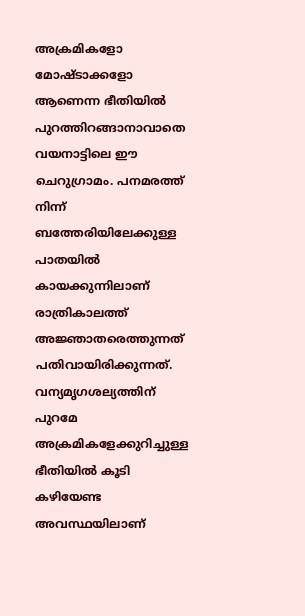അക്രമികളോ മോഷ്ടാക്കളോ ആണെന്ന ഭീതിയില്‍ പുറത്തിറങ്ങാനാവാതെ വയനാട്ടിലെ ഈ ചെറുഗ്രാമം. പനമരത്ത് നിന്ന് ബത്തേരിയിലേക്കുള്ള പാതയിൽ കായക്കുന്നിലാണ് രാത്രികാലത്ത് അജ്ഞാതരെത്തുന്നത് പതിവായിരിക്കുന്നത്. വന്യമൃഗശല്യത്തിന് പുറമേ അക്രമികളേക്കുറിച്ചുള്ള ഭീതിയില്‍ കൂടി കഴിയേണ്ട അവസ്ഥയിലാണ്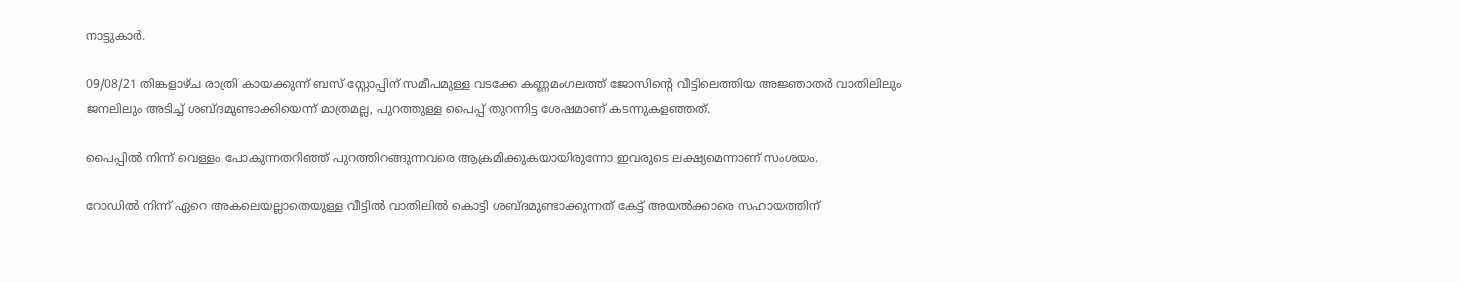നാട്ടുകാര്‍.

09/08/21 തിങ്കളാഴ്ച രാത്രി കായക്കുന്ന് ബസ് സ്റ്റോപ്പിന് സമീപമുള്ള വടക്കേ കണ്ണമംഗലത്ത് ജോസിന്റെ വീട്ടിലെത്തിയ അജ്ഞാതര്‍ വാതിലിലും ജനലിലും അടിച്ച് ശബ്ദമുണ്ടാക്കിയെന്ന് മാത്രമല്ല, പുറത്തുള്ള പൈപ്പ് തുറന്നിട്ട ശേഷമാണ് കടന്നുകളഞ്ഞത്.

പൈപ്പില്‍ നിന്ന് വെള്ളം പോകുന്നതറിഞ്ഞ് പുറത്തിറങ്ങുന്നവരെ ആക്രമിക്കുകയായിരുന്നോ ഇവരുടെ ലക്ഷ്യമെന്നാണ് സംശയം.

റോഡില്‍ നിന്ന് ഏറെ അകലെയല്ലാതെയുള്ള വീട്ടില്‍ വാതിലില്‍ കൊട്ടി ശബ്ദമുണ്ടാക്കുന്നത് കേട്ട് അയല്‍ക്കാരെ സഹായത്തിന്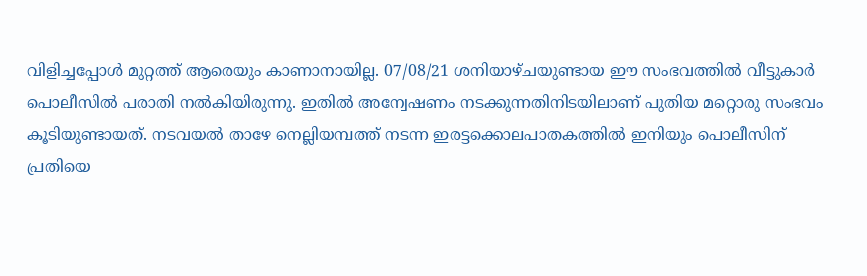വിളിച്ചപ്പോള്‍ മുറ്റത്ത് ആരെയും കാണാനായില്ല. 07/08/21 ശനിയാഴ്ചയുണ്ടായ ഈ സംഭവത്തിൽ വീട്ടുകാർ പൊലീസില്‍ പരാതി നല്‍കിയിരുന്നു. ഇതില്‍ അന്വേഷണം നടക്കുന്നതിനിടയിലാണ് പുതിയ മറ്റൊരു സംഭവം കൂടിയുണ്ടായത്. നടവയല്‍ താഴേ നെല്ലിയമ്പത്ത് നടന്ന ഇരട്ടക്കൊലപാതകത്തില്‍ ഇനിയും പൊലീസിന് പ്രതിയെ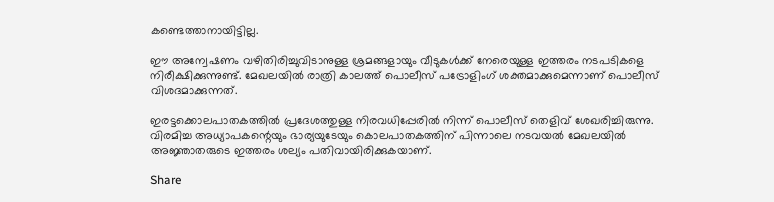കണ്ടെത്താനായിട്ടില്ല.

ഈ അന്വേഷണം വഴിതിരിച്ചുവിടാനുള്ള ശ്രമങ്ങളായും വീടുകള്‍ക്ക് നേരെയുള്ള ഇത്തരം നടപടികളെ നിരീക്ഷിക്കുന്നുണ്ട്. മേഖലയില്‍ രാത്രി കാലത്ത് പൊലീസ് പട്രോളിംഗ് ശക്തമാക്കുമെന്നാണ് പൊലീസ് വിശദമാക്കുന്നത്.

ഇരട്ടക്കൊലപാതകത്തില്‍ പ്രദേശത്തുള്ള നിരവധിപ്പേരില്‍ നിന്ന് പൊലീസ് തെളിവ് ശേഖരിച്ചിരുന്നു. വിരമിച്ച അധ്യാപകന്റെയും ഭാര്യയുടേയും കൊലപാതകത്തിന് പിന്നാലെ നടവയല്‍ മേഖലയില്‍ അജ്ഞാതരുടെ ഇത്തരം ശല്യം പതിവായിരിക്കുകയാണ്.

Share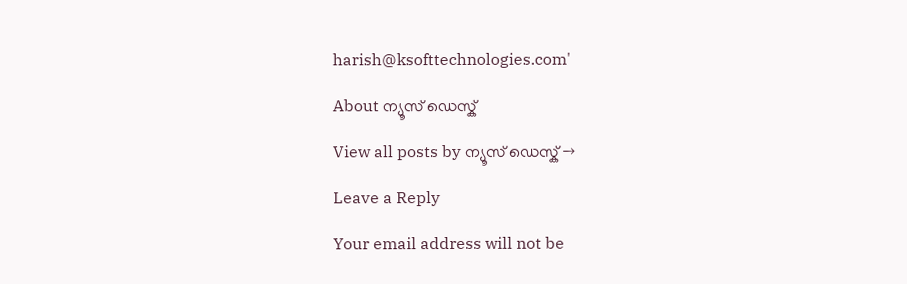harish@ksofttechnologies.com'

About ന്യൂസ് ഡെസ്ക്

View all posts by ന്യൂസ് ഡെസ്ക് →

Leave a Reply

Your email address will not be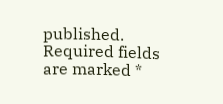published. Required fields are marked *